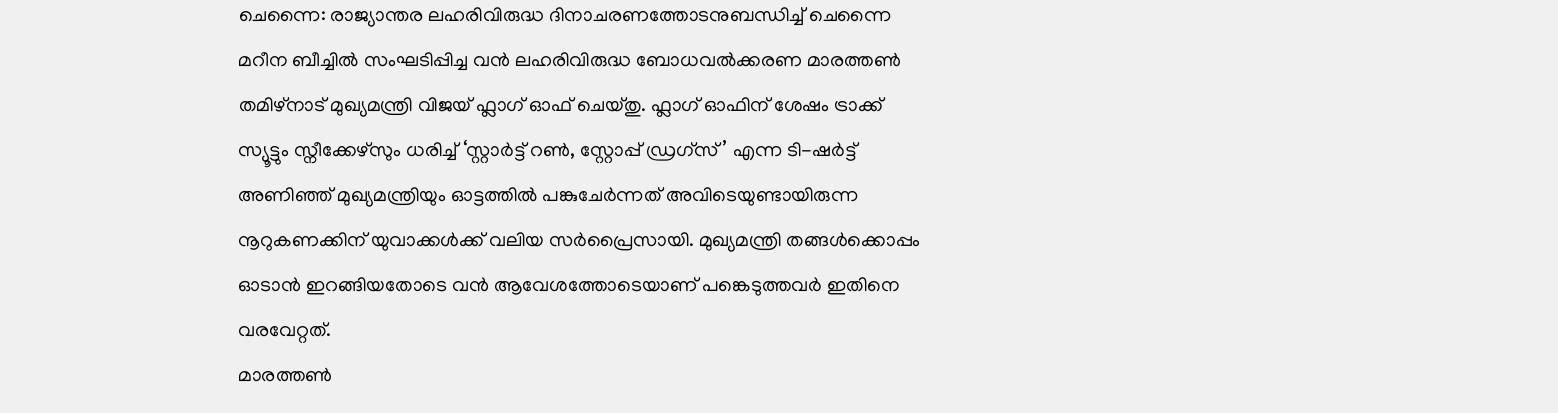ചെന്നൈ: രാജ്യാന്തര ലഹരിവിരുദ്ധ ദിനാചരണത്തോടനുബന്ധിച്ച് ചെന്നൈ മറീന ബീച്ചിൽ സംഘടിപ്പിച്ച വൻ ലഹരിവിരുദ്ധ ബോധവൽക്കരണ മാരത്തൺ തമിഴ്നാട് മുഖ്യമന്ത്രി വിജയ് ഫ്ലാഗ് ഓഫ് ചെയ്തു. ഫ്ലാഗ് ഓഫിന് ശേഷം ട്രാക്ക് സ്യൂട്ടും സ്നീക്കേഴ്സും ധരിച്ച് ‘സ്റ്റാർട്ട് റൺ, സ്റ്റോപ്പ് ഡ്രഗ്സ്’ എന്ന ടി-ഷർട്ട് അണിഞ്ഞ് മുഖ്യമന്ത്രിയും ഓട്ടത്തിൽ പങ്കുചേർന്നത് അവിടെയുണ്ടായിരുന്ന നൂറുകണക്കിന് യുവാക്കൾക്ക് വലിയ സർപ്രൈസായി. മുഖ്യമന്ത്രി തങ്ങൾക്കൊപ്പം ഓടാൻ ഇറങ്ങിയതോടെ വൻ ആവേശത്തോടെയാണ് പങ്കെടുത്തവർ ഇതിനെ വരവേറ്റത്.
മാരത്തൺ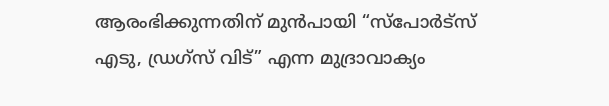ആരംഭിക്കുന്നതിന് മുൻപായി “സ്പോർട്സ് എടു, ഡ്രഗ്സ് വിട്” എന്ന മുദ്രാവാക്യം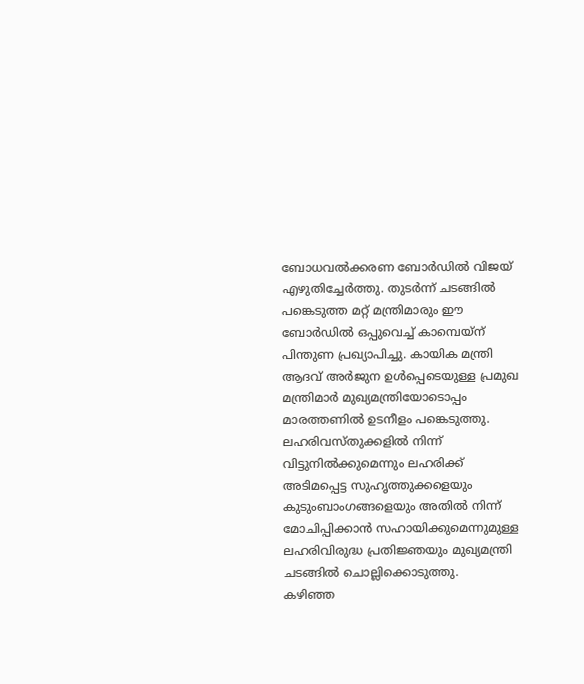ബോധവൽക്കരണ ബോർഡിൽ വിജയ് എഴുതിച്ചേർത്തു. തുടർന്ന് ചടങ്ങിൽ പങ്കെടുത്ത മറ്റ് മന്ത്രിമാരും ഈ ബോർഡിൽ ഒപ്പുവെച്ച് കാമ്പെയ്ന് പിന്തുണ പ്രഖ്യാപിച്ചു. കായിക മന്ത്രി ആദവ് അർജുന ഉൾപ്പെടെയുള്ള പ്രമുഖ മന്ത്രിമാർ മുഖ്യമന്ത്രിയോടൊപ്പം മാരത്തണിൽ ഉടനീളം പങ്കെടുത്തു. ലഹരിവസ്തുക്കളിൽ നിന്ന് വിട്ടുനിൽക്കുമെന്നും ലഹരിക്ക് അടിമപ്പെട്ട സുഹൃത്തുക്കളെയും കുടുംബാംഗങ്ങളെയും അതിൽ നിന്ന് മോചിപ്പിക്കാൻ സഹായിക്കുമെന്നുമുള്ള ലഹരിവിരുദ്ധ പ്രതിജ്ഞയും മുഖ്യമന്ത്രി ചടങ്ങിൽ ചൊല്ലിക്കൊടുത്തു.
കഴിഞ്ഞ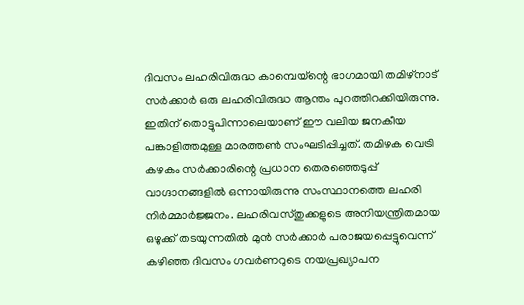ദിവസം ലഹരിവിരുദ്ധ കാമ്പെയ്ന്റെ ഭാഗമായി തമിഴ്നാട് സർക്കാർ ഒരു ലഹരിവിരുദ്ധ ആന്തം പുറത്തിറക്കിയിരുന്നു. ഇതിന് തൊട്ടുപിന്നാലെയാണ് ഈ വലിയ ജനകീയ പങ്കാളിത്തമുള്ള മാരത്തൺ സംഘടിപ്പിച്ചത്. തമിഴക വെട്രി കഴകം സർക്കാരിന്റെ പ്രധാന തെരഞ്ഞെടുപ്പ് വാഗ്ദാനങ്ങളിൽ ഒന്നായിരുന്നു സംസ്ഥാനത്തെ ലഹരി നിർമ്മാർജ്ജനം. ലഹരിവസ്തുക്കളുടെ അനിയന്ത്രിതമായ ഒഴുക്ക് തടയുന്നതിൽ മുൻ സർക്കാർ പരാജയപ്പെട്ടുവെന്ന് കഴിഞ്ഞ ദിവസം ഗവർണറുടെ നയപ്രഖ്യാപന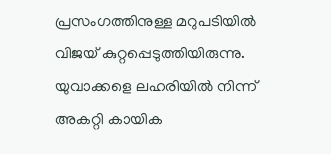പ്രസംഗത്തിനുള്ള മറുപടിയിൽ വിജയ് കുറ്റപ്പെടുത്തിയിരുന്നു. യുവാക്കളെ ലഹരിയിൽ നിന്ന് അകറ്റി കായിക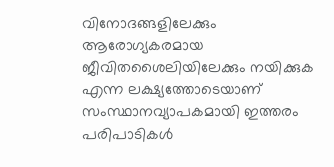വിനോദങ്ങളിലേക്കും ആരോഗ്യകരമായ ജീവിതശൈലിയിലേക്കും നയിക്കുക എന്ന ലക്ഷ്യത്തോടെയാണ് സംസ്ഥാനവ്യാപകമായി ഇത്തരം പരിപാടികൾ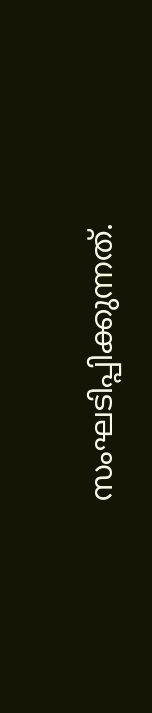സംഘടിപ്പിക്കുന്നത്.